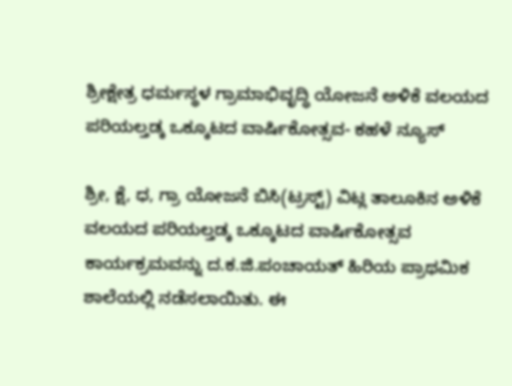ಶ್ರೀಕ್ಷೇತ್ರ ಧರ್ಮಸ್ಥಳ ಗ್ರಾಮಾಭಿವೃದ್ಧಿ ಯೋಜನೆ ಅಳಿಕೆ ವಲಯದ ಪರಿಯಲ್ತಡ್ಕ ಒಕ್ಕೂಟದ ವಾರ್ಷಿಕೋತ್ಸವ- ಕಹಳೆ ನ್ಯೂಸ್

ಶ್ರೀ, ಕ್ಷೆ, ಧ, ಗ್ರಾ ಯೋಜನೆ ಬಿಸಿ(ಟ್ರಸ್ಟ್) ವಿಟ್ಲ ತಾಲೂಕಿನ ಅಳಿಕೆ ವಲಯದ ಪರಿಯಲ್ತಡ್ಕ ಒಕ್ಕೂಟದ ವಾರ್ಷಿಕೋತ್ಸವ ಕಾರ್ಯಕ್ರಮವನ್ನು ದ.ಕ.ಜಿ.ಪಂಚಾಯತ್ ಹಿರಿಯ ಪ್ರಾಥಮಿಕ ಶಾಲೆಯಲ್ಲಿ ನಡೆಸಲಾಯಿತು. ಈ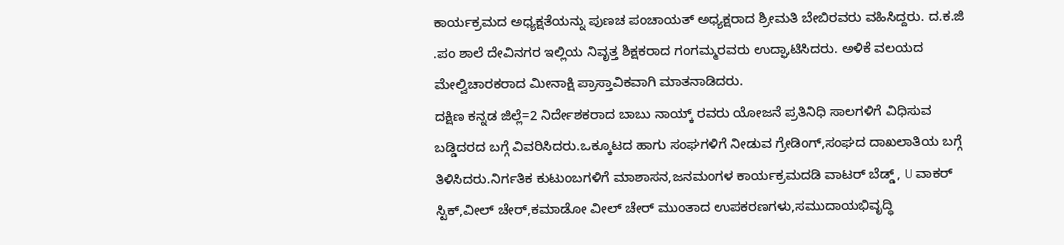ಕಾರ್ಯಕ್ರಮದ ಅಧ್ಯಕ್ಷತೆಯನ್ನು ಪುಣಚ ಪಂಚಾಯತ್ ಅಧ್ಯಕ್ಷರಾದ ಶ್ರೀಮತಿ ಬೇಬಿರವರು ವಹಿಸಿದ್ದರು. ದ.ಕ.ಜಿ .ಪಂ ಶಾಲೆ ದೇವಿನಗರ ಇಲ್ಲಿಯ ನಿವೃತ್ತ ಶಿಕ್ಷಕರಾದ ಗಂಗಮ್ಮರವರು ಉದ್ಘಾಟಿಸಿದರು. ಅಳಿಕೆ ವಲಯದ ಮೇಲ್ವಿಚಾರಕರಾದ ಮೀನಾಕ್ಷಿ ಪ್ರಾಸ್ತಾವಿಕವಾಗಿ ಮಾತನಾಡಿದರು.
ದಕ್ಷಿಣ ಕನ್ನಡ ಜಿಲ್ಲೆ=2 ನಿರ್ದೇಶಕರಾದ ಬಾಬು ನಾಯ್ಕ್ ರವರು ಯೋಜನೆ ಪ್ರತಿನಿಧಿ ಸಾಲಗಳಿಗೆ ವಿಧಿಸುವ ಬಡ್ಡಿದರದ ಬಗ್ಗೆ ವಿವರಿಸಿದರು.ಒಕ್ಕೂಟದ ಹಾಗು ಸಂಘಗಳಿಗೆ ನೀಡುವ ಗ್ರೇಡಿಂಗ್,ಸಂಘದ ದಾಖಲಾತಿಯ ಬಗ್ಗೆ ತಿಳಿಸಿದರು.ನಿರ್ಗತಿಕ ಕುಟುಂಬಗಳಿಗೆ ಮಾಶಾಸನ,ಜನಮಂಗಳ ಕಾರ್ಯಕ್ರಮದಡಿ ವಾಟರ್ ಬೆಡ್ಡ್, U ವಾಕರ್ ಸ್ಟಿಕ್,ವೀಲ್ ಚೇರ್,ಕಮಾಡೋ ವೀಲ್ ಚೇರ್ ಮುಂತಾದ ಉಪಕರಣಗಳು,ಸಮುದಾಯಭಿವೃದ್ಧಿ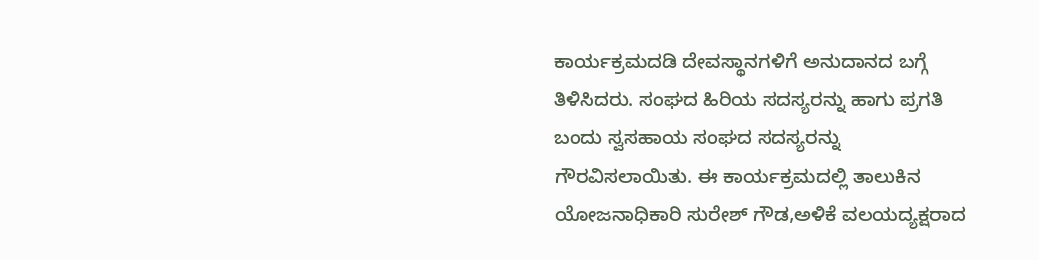ಕಾರ್ಯಕ್ರಮದಡಿ ದೇವಸ್ಥಾನಗಳಿಗೆ ಅನುದಾನದ ಬಗ್ಗೆ ತಿಳಿಸಿದರು. ಸಂಘದ ಹಿರಿಯ ಸದಸ್ಯರನ್ನು ಹಾಗು ಪ್ರಗತಿ ಬಂದು ಸ್ವಸಹಾಯ ಸಂಘದ ಸದಸ್ಯರನ್ನು ಗೌರವಿಸಲಾಯಿತು. ಈ ಕಾರ್ಯಕ್ರಮದಲ್ಲಿ ತಾಲುಕಿನ ಯೋಜನಾಧಿಕಾರಿ ಸುರೇಶ್ ಗೌಡ,ಅಳಿಕೆ ವಲಯದ್ಯಕ್ಷರಾದ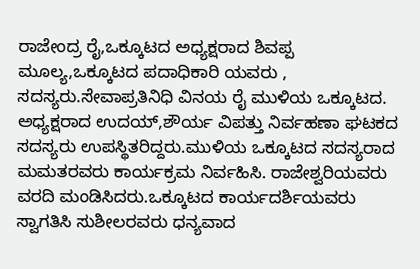ರಾಜೇಂದ್ರ ರೈ,ಒಕ್ಕೂಟದ ಅಧ್ಯಕ್ಷರಾದ ಶಿವಪ್ಪ ಮೂಲ್ಯ,ಒಕ್ಕೂಟದ ಪದಾಧಿಕಾರಿ ಯವರು , ಸದಸ್ಯರು.ಸೇವಾಪ್ರತಿನಿಧಿ ವಿನಯ ರೈ ಮುಳಿಯ ಒಕ್ಕೂಟದ. ಅಧ್ಯಕ್ಷರಾದ ಉದಯ್,ಶೌರ್ಯ ವಿಪತ್ತು ನಿರ್ವಹಣಾ ಘಟಕದ ಸದಸ್ಯರು ಉಪಸ್ಥಿತರಿದ್ದರು.ಮುಳಿಯ ಒಕ್ಕೂಟದ ಸದಸ್ಯರಾದ ಮಮತರವರು ಕಾರ್ಯಕ್ರಮ ನಿರ್ವಹಿಸಿ. ರಾಜೇಶ್ವರಿಯವರು ವರದಿ ಮಂಡಿಸಿದರು.ಒಕ್ಕೂಟದ ಕಾರ್ಯದರ್ಶಿಯವರು ಸ್ವಾಗತಿಸಿ ಸುಶೀಲರವರು ಧನ್ಯವಾದ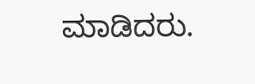ಮಾಡಿದರು.